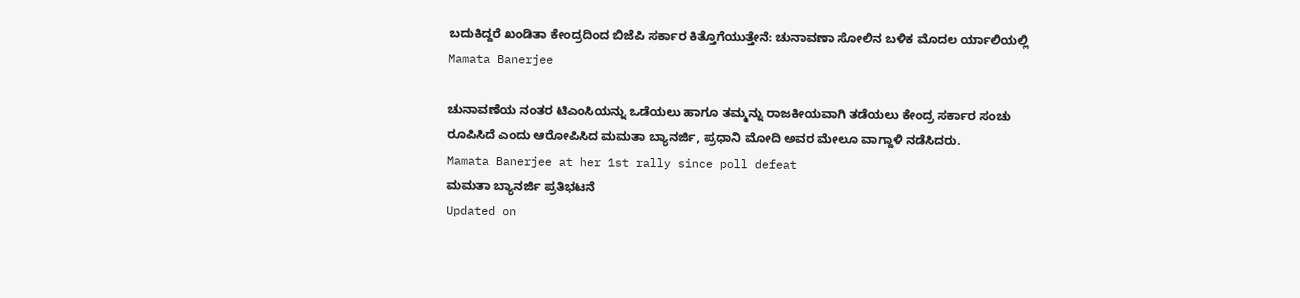ಬದುಕಿದ್ದರೆ ಖಂಡಿತಾ ಕೇಂದ್ರದಿಂದ ಬಿಜೆಪಿ ಸರ್ಕಾರ ಕಿತ್ತೊಗೆಯುತ್ತೇನೆ: ಚುನಾವಣಾ ಸೋಲಿನ ಬಳಿಕ ಮೊದಲ ರ್ಯಾಲಿಯಲ್ಲಿ Mamata Banerjee

ಚುನಾವಣೆಯ ನಂತರ ಟಿಎಂಸಿಯನ್ನು ಒಡೆಯಲು ಹಾಗೂ ತಮ್ಮನ್ನು ರಾಜಕೀಯವಾಗಿ ತಡೆಯಲು ಕೇಂದ್ರ ಸರ್ಕಾರ ಸಂಚು ರೂಪಿಸಿದೆ ಎಂದು ಆರೋಪಿಸಿದ ಮಮತಾ ಬ್ಯಾನರ್ಜಿ, ಪ್ರಧಾನಿ ಮೋದಿ ಅವರ ಮೇಲೂ ವಾಗ್ದಾಳಿ ನಡೆಸಿದರು.
Mamata Banerjee at her 1st rally since poll defeat
ಮಮತಾ ಬ್ಯಾನರ್ಜಿ ಪ್ರತಿಭಟನೆ
Updated on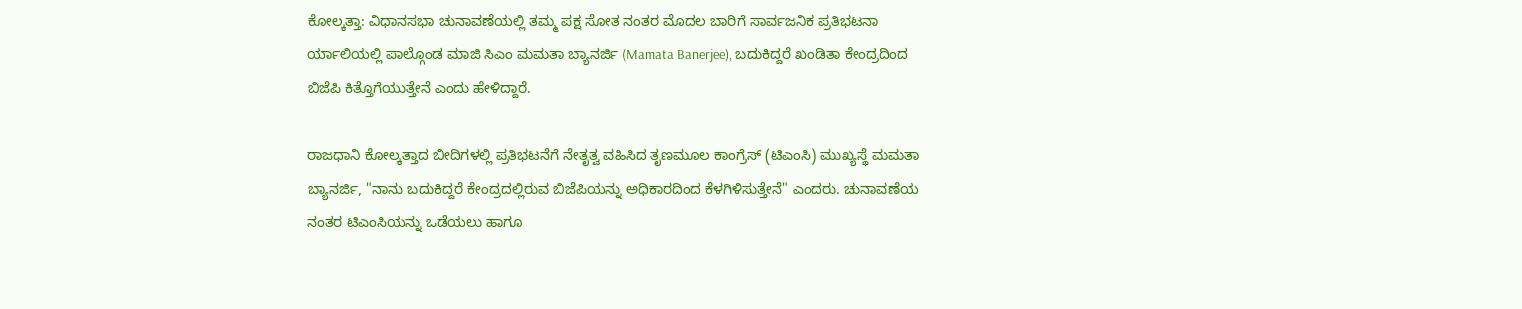ಕೋಲ್ಕತ್ತಾ: ವಿಧಾನಸಭಾ ಚುನಾವಣೆಯಲ್ಲಿ ತಮ್ಮ ಪಕ್ಷ ಸೋತ ನಂತರ ಮೊದಲ ಬಾರಿಗೆ ಸಾರ್ವಜನಿಕ ಪ್ರತಿಭಟನಾ ರ್ಯಾಲಿಯಲ್ಲಿ ಪಾಲ್ಗೊಂಡ ಮಾಜಿ ಸಿಎಂ ಮಮತಾ ಬ್ಯಾನರ್ಜಿ (Mamata Banerjee), ಬದುಕಿದ್ದರೆ ಖಂಡಿತಾ ಕೇಂದ್ರದಿಂದ ಬಿಜೆಪಿ ಕಿತ್ತೊಗೆಯುತ್ತೇನೆ ಎಂದು ಹೇಳಿದ್ದಾರೆ.

ರಾಜಧಾನಿ ಕೋಲ್ಕತ್ತಾದ ಬೀದಿಗಳಲ್ಲಿ ಪ್ರತಿಭಟನೆಗೆ ನೇತೃತ್ವ ವಹಿಸಿದ ತೃಣಮೂಲ ಕಾಂಗ್ರೆಸ್ (ಟಿಎಂಸಿ) ಮುಖ್ಯಸ್ಥೆ ಮಮತಾ ಬ್ಯಾನರ್ಜಿ, "ನಾನು ಬದುಕಿದ್ದರೆ ಕೇಂದ್ರದಲ್ಲಿರುವ ಬಿಜೆಪಿಯನ್ನು ಅಧಿಕಾರದಿಂದ ಕೆಳಗಿಳಿಸುತ್ತೇನೆ" ಎಂದರು. ಚುನಾವಣೆಯ ನಂತರ ಟಿಎಂಸಿಯನ್ನು ಒಡೆಯಲು ಹಾಗೂ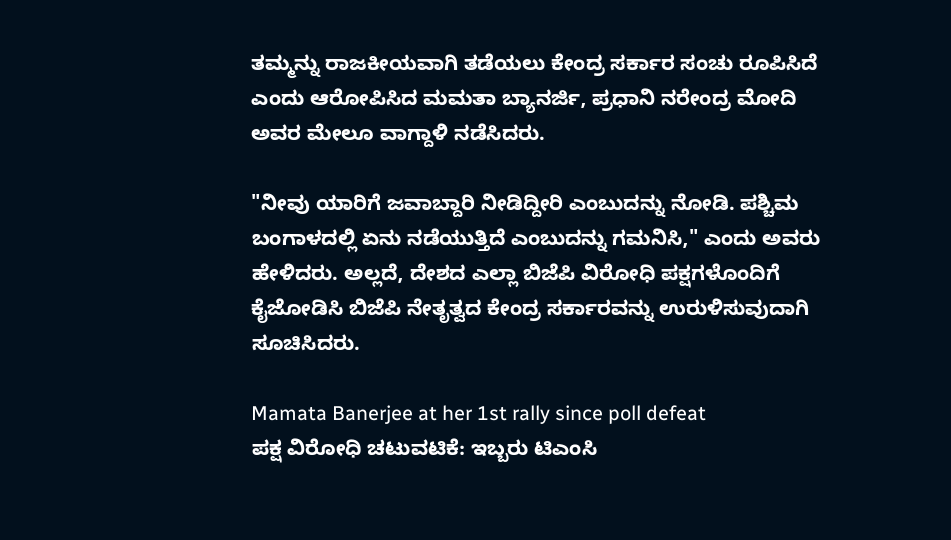ತಮ್ಮನ್ನು ರಾಜಕೀಯವಾಗಿ ತಡೆಯಲು ಕೇಂದ್ರ ಸರ್ಕಾರ ಸಂಚು ರೂಪಿಸಿದೆ ಎಂದು ಆರೋಪಿಸಿದ ಮಮತಾ ಬ್ಯಾನರ್ಜಿ, ಪ್ರಧಾನಿ ನರೇಂದ್ರ ಮೋದಿ ಅವರ ಮೇಲೂ ವಾಗ್ದಾಳಿ ನಡೆಸಿದರು.

"ನೀವು ಯಾರಿಗೆ ಜವಾಬ್ದಾರಿ ನೀಡಿದ್ದೀರಿ ಎಂಬುದನ್ನು ನೋಡಿ. ಪಶ್ಚಿಮ ಬಂಗಾಳದಲ್ಲಿ ಏನು ನಡೆಯುತ್ತಿದೆ ಎಂಬುದನ್ನು ಗಮನಿಸಿ," ಎಂದು ಅವರು ಹೇಳಿದರು. ಅಲ್ಲದೆ, ದೇಶದ ಎಲ್ಲಾ ಬಿಜೆಪಿ ವಿರೋಧಿ ಪಕ್ಷಗಳೊಂದಿಗೆ ಕೈಜೋಡಿಸಿ ಬಿಜೆಪಿ ನೇತೃತ್ವದ ಕೇಂದ್ರ ಸರ್ಕಾರವನ್ನು ಉರುಳಿಸುವುದಾಗಿ ಸೂಚಿಸಿದರು.

Mamata Banerjee at her 1st rally since poll defeat
ಪಕ್ಷ ವಿರೋಧಿ ಚಟುವಟಿಕೆ: ಇಬ್ಬರು ಟಿಎಂಸಿ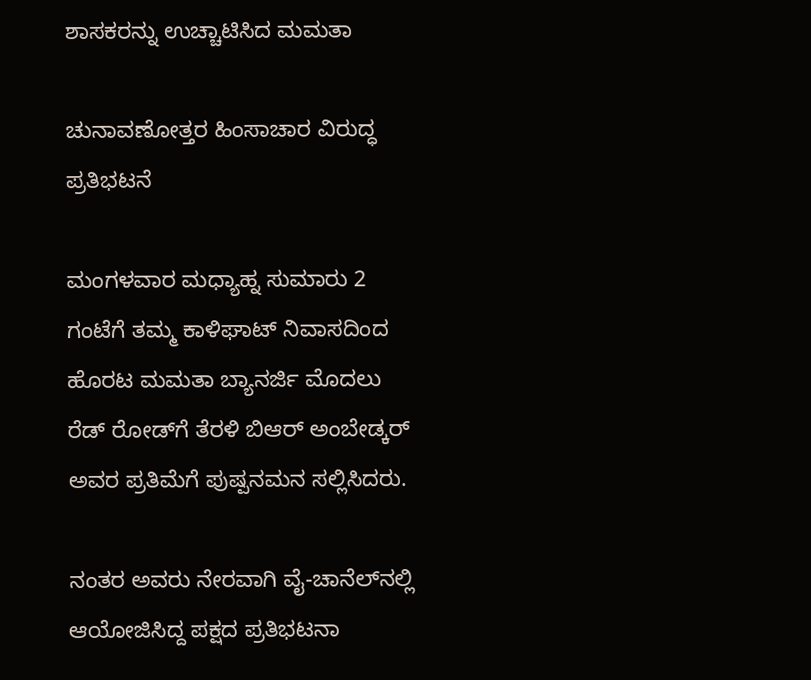ಶಾಸಕರನ್ನು ಉಚ್ಚಾಟಿಸಿದ ಮಮತಾ

ಚುನಾವಣೋತ್ತರ ಹಿಂಸಾಚಾರ ವಿರುದ್ಧ ಪ್ರತಿಭಟನೆ

ಮಂಗಳವಾರ ಮಧ್ಯಾಹ್ನ ಸುಮಾರು 2 ಗಂಟೆಗೆ ತಮ್ಮ ಕಾಳಿಘಾಟ್ ನಿವಾಸದಿಂದ ಹೊರಟ ಮಮತಾ ಬ್ಯಾನರ್ಜಿ ಮೊದಲು ರೆಡ್ ರೋಡ್‌ಗೆ ತೆರಳಿ ಬಿಆರ್ ಅಂಬೇಡ್ಕರ್ ಅವರ ಪ್ರತಿಮೆಗೆ ಪುಷ್ಪನಮನ ಸಲ್ಲಿಸಿದರು.

ನಂತರ ಅವರು ನೇರವಾಗಿ ವೈ-ಚಾನೆಲ್‌ನಲ್ಲಿ ಆಯೋಜಿಸಿದ್ದ ಪಕ್ಷದ ಪ್ರತಿಭಟನಾ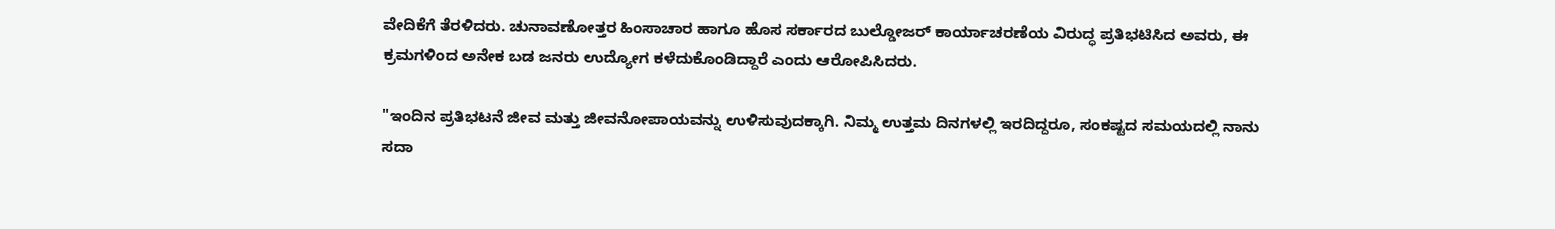ವೇದಿಕೆಗೆ ತೆರಳಿದರು. ಚುನಾವಣೋತ್ತರ ಹಿಂಸಾಚಾರ ಹಾಗೂ ಹೊಸ ಸರ್ಕಾರದ ಬುಲ್ಡೋಜರ್ ಕಾರ್ಯಾಚರಣೆಯ ವಿರುದ್ಧ ಪ್ರತಿಭಟಿಸಿದ ಅವರು, ಈ ಕ್ರಮಗಳಿಂದ ಅನೇಕ ಬಡ ಜನರು ಉದ್ಯೋಗ ಕಳೆದುಕೊಂಡಿದ್ದಾರೆ ಎಂದು ಆರೋಪಿಸಿದರು.

"ಇಂದಿನ ಪ್ರತಿಭಟನೆ ಜೀವ ಮತ್ತು ಜೀವನೋಪಾಯವನ್ನು ಉಳಿಸುವುದಕ್ಕಾಗಿ. ನಿಮ್ಮ ಉತ್ತಮ ದಿನಗಳಲ್ಲಿ ಇರದಿದ್ದರೂ, ಸಂಕಷ್ಟದ ಸಮಯದಲ್ಲಿ ನಾನು ಸದಾ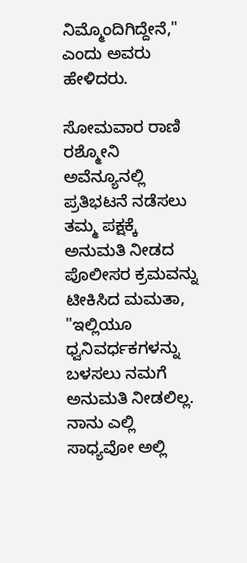ನಿಮ್ಮೊಂದಿಗಿದ್ದೇನೆ," ಎಂದು ಅವರು ಹೇಳಿದರು.

ಸೋಮವಾರ ರಾಣಿ ರಶ್ಮೋನಿ ಅವೆನ್ಯೂನಲ್ಲಿ ಪ್ರತಿಭಟನೆ ನಡೆಸಲು ತಮ್ಮ ಪಕ್ಷಕ್ಕೆ ಅನುಮತಿ ನೀಡದ ಪೊಲೀಸರ ಕ್ರಮವನ್ನು ಟೀಕಿಸಿದ ಮಮತಾ, "ಇಲ್ಲಿಯೂ ಧ್ವನಿವರ್ಧಕಗಳನ್ನು ಬಳಸಲು ನಮಗೆ ಅನುಮತಿ ನೀಡಲಿಲ್ಲ. ನಾನು ಎಲ್ಲಿ ಸಾಧ್ಯವೋ ಅಲ್ಲಿ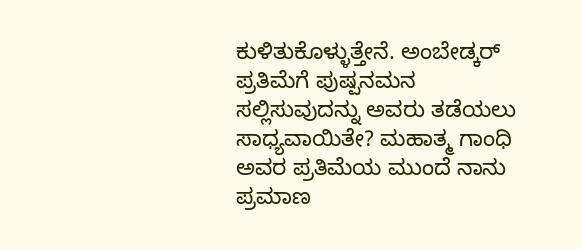ಕುಳಿತುಕೊಳ್ಳುತ್ತೇನೆ. ಅಂಬೇಡ್ಕರ್ ಪ್ರತಿಮೆಗೆ ಪುಷ್ಪನಮನ ಸಲ್ಲಿಸುವುದನ್ನು ಅವರು ತಡೆಯಲು ಸಾಧ್ಯವಾಯಿತೇ? ಮಹಾತ್ಮ ಗಾಂಧಿ ಅವರ ಪ್ರತಿಮೆಯ ಮುಂದೆ ನಾನು ಪ್ರಮಾಣ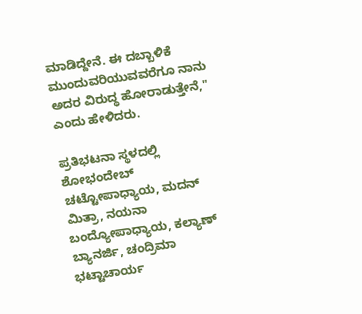ಮಾಡಿದ್ದೇನೆ. ಈ ದಬ್ಬಾಳಿಕೆ ಮುಂದುವರಿಯುವವರೆಗೂ ನಾನು ಅದರ ವಿರುದ್ಧ ಹೋರಾಡುತ್ತೇನೆ," ಎಂದು ಹೇಳಿದರು.

ಪ್ರತಿಭಟನಾ ಸ್ಥಳದಲ್ಲಿ ಶೋಭಂದೇಬ್ ಚಟ್ಟೋಪಾಧ್ಯಾಯ, ಮದನ್ ಮಿತ್ರಾ, ನಯನಾ ಬಂದ್ಯೋಪಾಧ್ಯಾಯ, ಕಲ್ಯಾಣ್ ಬ್ಯಾನರ್ಜಿ, ಚಂದ್ರಿಮಾ ಭಟ್ಟಾಚಾರ್ಯ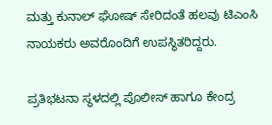ಮತ್ತು ಕುನಾಲ್ ಘೋಷ್ ಸೇರಿದಂತೆ ಹಲವು ಟಿಎಂಸಿ ನಾಯಕರು ಅವರೊಂದಿಗೆ ಉಪಸ್ಥಿತರಿದ್ದರು.

ಪ್ರತಿಭಟನಾ ಸ್ಥಳದಲ್ಲಿ ಪೊಲೀಸ್ ಹಾಗೂ ಕೇಂದ್ರ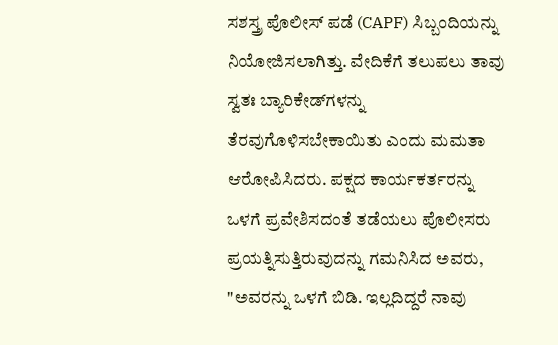ಸಶಸ್ತ್ರ ಪೊಲೀಸ್ ಪಡೆ (CAPF) ಸಿಬ್ಬಂದಿಯನ್ನು ನಿಯೋಜಿಸಲಾಗಿತ್ತು. ವೇದಿಕೆಗೆ ತಲುಪಲು ತಾವು ಸ್ವತಃ ಬ್ಯಾರಿಕೇಡ್‌ಗಳನ್ನು ತೆರವುಗೊಳಿಸಬೇಕಾಯಿತು ಎಂದು ಮಮತಾ ಆರೋಪಿಸಿದರು. ಪಕ್ಷದ ಕಾರ್ಯಕರ್ತರನ್ನು ಒಳಗೆ ಪ್ರವೇಶಿಸದಂತೆ ತಡೆಯಲು ಪೊಲೀಸರು ಪ್ರಯತ್ನಿಸುತ್ತಿರುವುದನ್ನು ಗಮನಿಸಿದ ಅವರು, "ಅವರನ್ನು ಒಳಗೆ ಬಿಡಿ. ಇಲ್ಲದಿದ್ದರೆ ನಾವು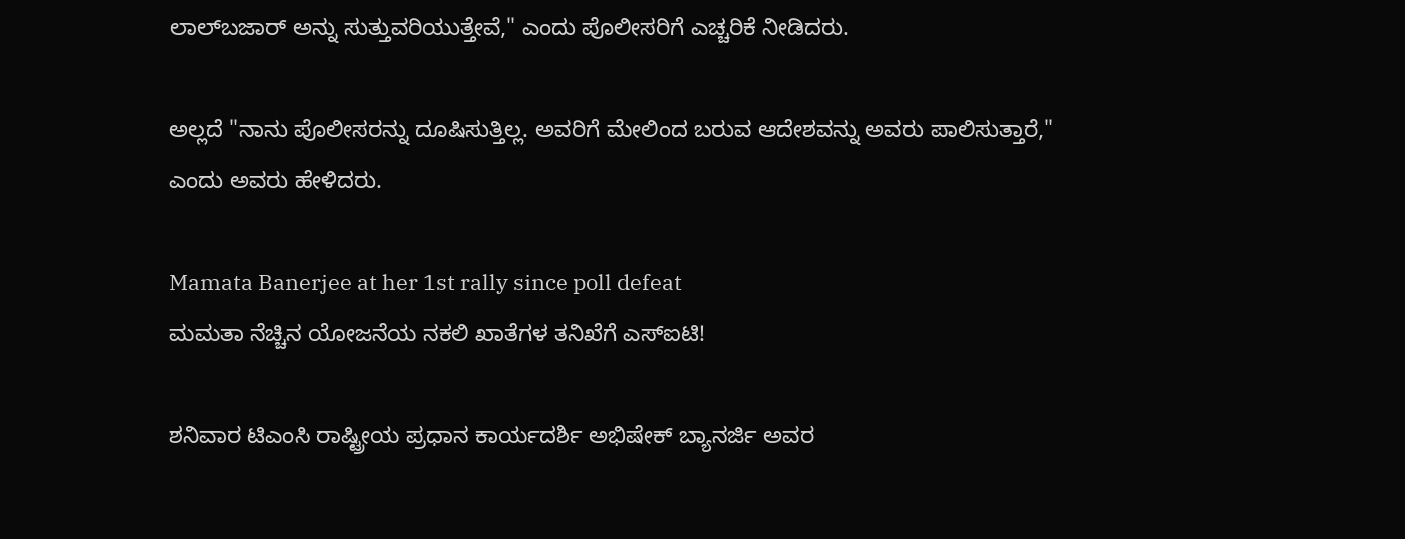ಲಾಲ್‌ಬಜಾರ್ ಅನ್ನು ಸುತ್ತುವರಿಯುತ್ತೇವೆ," ಎಂದು ಪೊಲೀಸರಿಗೆ ಎಚ್ಚರಿಕೆ ನೀಡಿದರು.

ಅಲ್ಲದೆ "ನಾನು ಪೊಲೀಸರನ್ನು ದೂಷಿಸುತ್ತಿಲ್ಲ. ಅವರಿಗೆ ಮೇಲಿಂದ ಬರುವ ಆದೇಶವನ್ನು ಅವರು ಪಾಲಿಸುತ್ತಾರೆ," ಎಂದು ಅವರು ಹೇಳಿದರು.

Mamata Banerjee at her 1st rally since poll defeat
ಮಮತಾ ನೆಚ್ಚಿನ ಯೋಜನೆಯ ನಕಲಿ ಖಾತೆಗಳ ತನಿಖೆಗೆ ಎಸ್‌ಐಟಿ!

ಶನಿವಾರ ಟಿಎಂಸಿ ರಾಷ್ಟ್ರೀಯ ಪ್ರಧಾನ ಕಾರ್ಯದರ್ಶಿ ಅಭಿಷೇಕ್ ಬ್ಯಾನರ್ಜಿ ಅವರ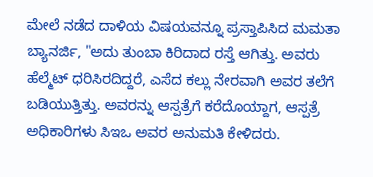ಮೇಲೆ ನಡೆದ ದಾಳಿಯ ವಿಷಯವನ್ನೂ ಪ್ರಸ್ತಾಪಿಸಿದ ಮಮತಾ ಬ್ಯಾನರ್ಜಿ, "ಅದು ತುಂಬಾ ಕಿರಿದಾದ ರಸ್ತೆ ಆಗಿತ್ತು. ಅವರು ಹೆಲ್ಮೆಟ್ ಧರಿಸಿರದಿದ್ದರೆ, ಎಸೆದ ಕಲ್ಲು ನೇರವಾಗಿ ಅವರ ತಲೆಗೆ ಬಡಿಯುತ್ತಿತ್ತು. ಅವರನ್ನು ಆಸ್ಪತ್ರೆಗೆ ಕರೆದೊಯ್ದಾಗ, ಆಸ್ಪತ್ರೆ ಅಧಿಕಾರಿಗಳು ಸಿಇಒ ಅವರ ಅನುಮತಿ ಕೇಳಿದರು.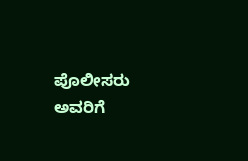ಪೊಲೀಸರು ಅವರಿಗೆ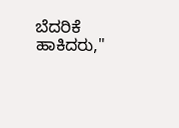ಬೆದರಿಕೆ ಹಾಕಿದರು,"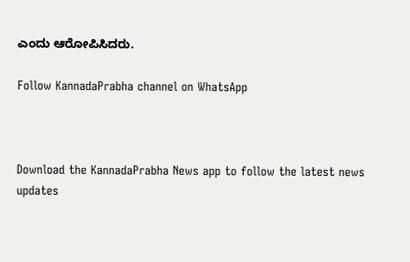ಎಂದು ಆರೋಪಿಸಿದರು.

Follow KannadaPrabha channel on WhatsApp



Download the KannadaPrabha News app to follow the latest news updates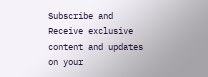Subscribe and Receive exclusive content and updates on your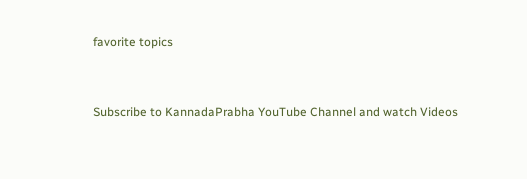favorite topics



Subscribe to KannadaPrabha YouTube Channel and watch Videos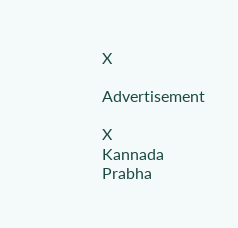X

Advertisement

X
Kannada Prabha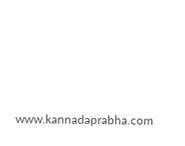www.kannadaprabha.com